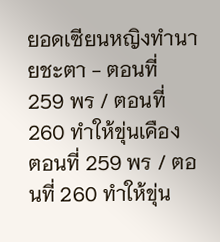ยอดเซียนหญิงทำนายชะตา - ตอนที่ 259 พร / ตอนที่ 260 ทำให้ขุ่นเคือง
ตอนที่ 259 พร / ตอนที่ 260 ทำให้ขุ่น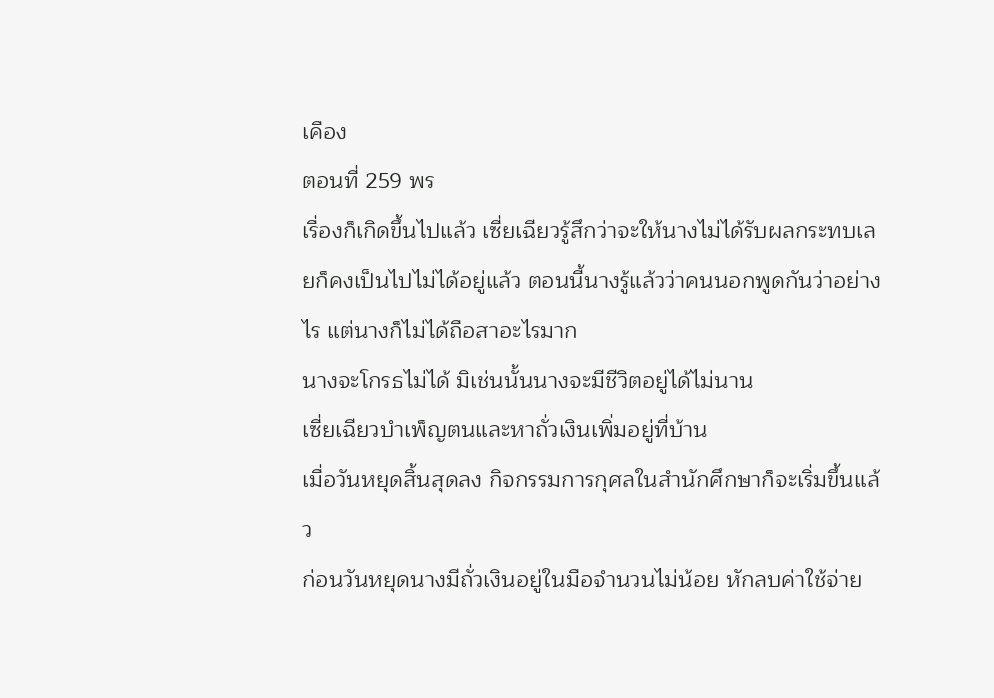เคือง
ตอนที่ 259 พร
เรื่องก็เกิดขึ้นไปแล้ว เซี่ยเฉียวรู้สึกว่าจะให้นางไม่ได้รับผลกระทบเลยก็คงเป็นไปไม่ได้อยู่แล้ว ตอนนี้นางรู้แล้วว่าคนนอกพูดกันว่าอย่างไร แต่นางก็ไม่ได้ถือสาอะไรมาก
นางจะโกรธไม่ได้ มิเช่นนั้นนางจะมีชีวิตอยู่ได้ไม่นาน
เซี่ยเฉียวบำเพ็ญตนและหาถั่วเงินเพิ่มอยู่ที่บ้าน
เมื่อวันหยุดสิ้นสุดลง กิจกรรมการกุศลในสำนักศึกษาก็จะเริ่มขึ้นแล้ว
ก่อนวันหยุดนางมีถั่วเงินอยู่ในมือจำนวนไม่น้อย หักลบค่าใช้จ่าย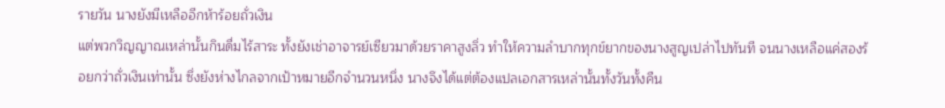รายวัน นางยังมีเหลืออีกห้าร้อยถั่วเงิน
แต่พวกวิญญาณเหล่านั้นกินดื่มไร้สาระ ทั้งยังเช่าอาจารย์เซียวมาด้วยราคาสูงลิ่ว ทำให้ความลำบากทุกข์ยากของนางสูญเปล่าไปทันที จนนางเหลือแค่สองร้อยกว่าถั่วเงินเท่านั้น ซึ่งยังห่างไกลจากเป้าหมายอีกจำนวนหนึ่ง นางจึงได้แต่ต้องแปลเอกสารเหล่านั้นทั้งวันทั้งคืน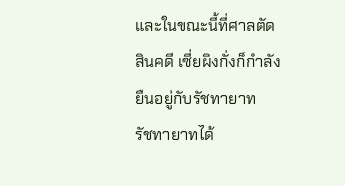และในขณะนี้ที่ศาลตัดสินคดี เซี่ยผิงกั่งก็กำลังยืนอยู่กับรัชทายาท
รัชทายาทได้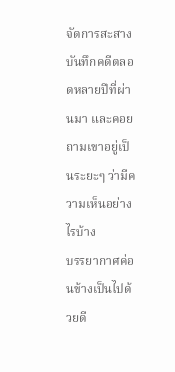จัดการสะสางบันทึกคดีตลอดหลายปีที่ผ่านมา และคอยถามเขาอยู่เป็นระยะๆ ว่ามีความเห็นอย่างไรบ้าง
บรรยากาศค่อนข้างเป็นไปด้วยดี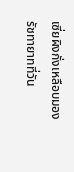เซี่ยผิงกั่งเหลือบมองรัชทายาทที่วัน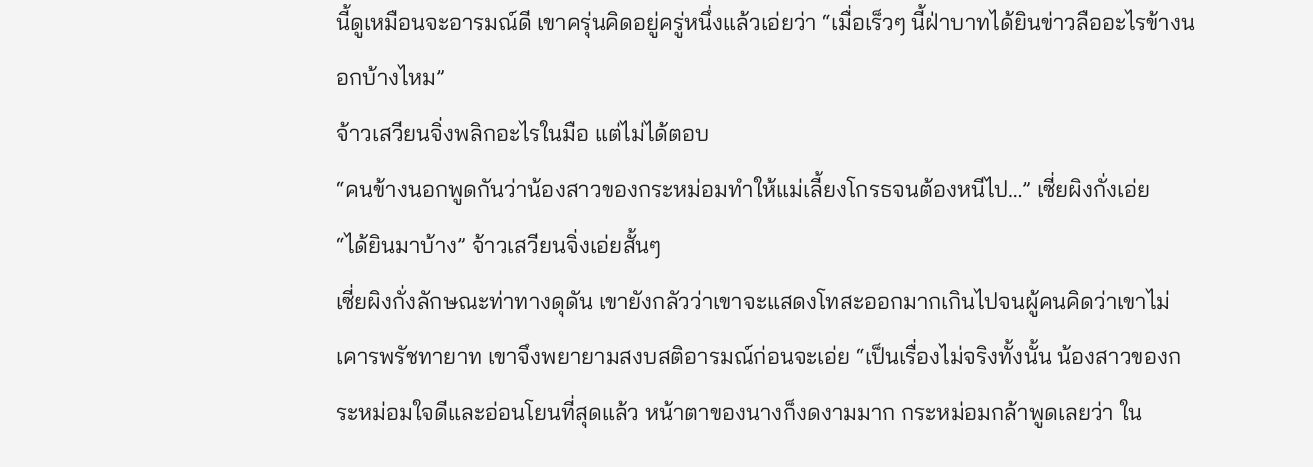นี้ดูเหมือนจะอารมณ์ดี เขาครุ่นคิดอยู่ครู่หนึ่งแล้วเอ่ยว่า “เมื่อเร็วๆ นี้ฝ่าบาทได้ยินข่าวลืออะไรข้างนอกบ้างไหม”
จ้าวเสวียนจิ่งพลิกอะไรในมือ แต่ไม่ได้ตอบ
“คนข้างนอกพูดกันว่าน้องสาวของกระหม่อมทำให้แม่เลี้ยงโกรธจนต้องหนีไป…” เซี่ยผิงกั่งเอ่ย
“ได้ยินมาบ้าง” จ้าวเสวียนจิ่งเอ่ยสั้นๆ
เซี่ยผิงกั่งลักษณะท่าทางดุดัน เขายังกลัวว่าเขาจะแสดงโทสะออกมากเกินไปจนผู้คนคิดว่าเขาไม่เคารพรัชทายาท เขาจึงพยายามสงบสติอารมณ์ก่อนจะเอ่ย “เป็นเรื่องไม่จริงทั้งนั้น น้องสาวของกระหม่อมใจดีและอ่อนโยนที่สุดแล้ว หน้าตาของนางก็งดงามมาก กระหม่อมกล้าพูดเลยว่า ใน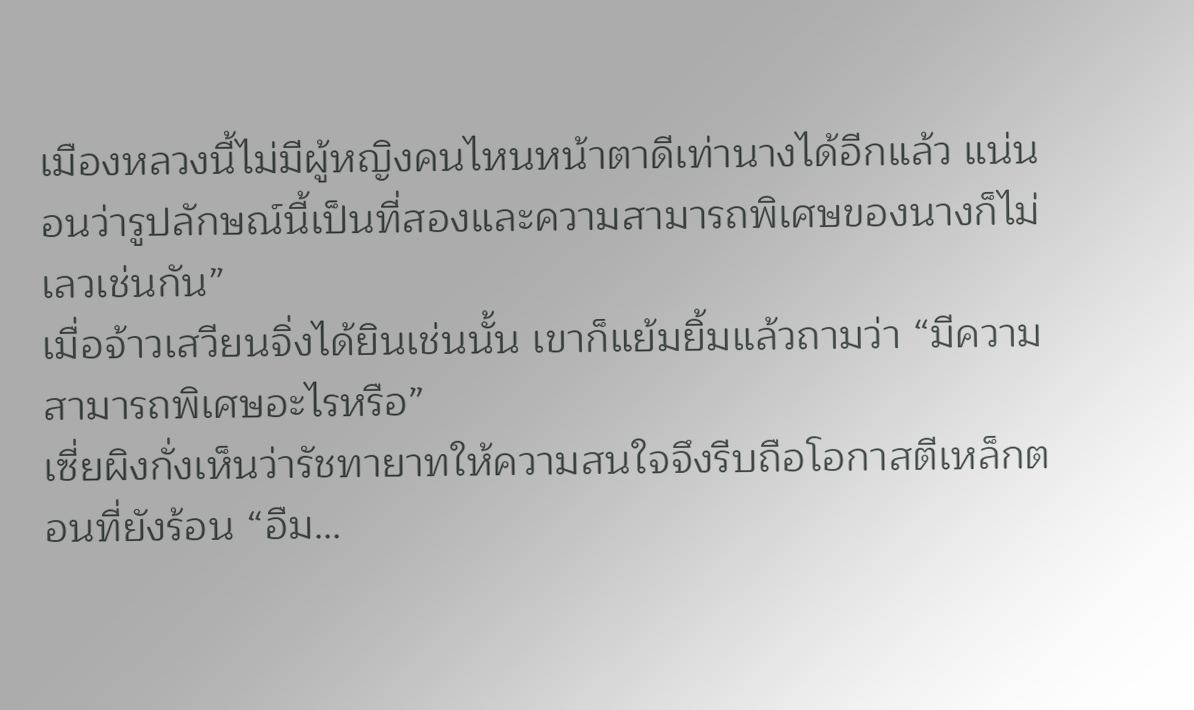เมืองหลวงนี้ไม่มีผู้หญิงคนไหนหน้าตาดีเท่านางได้อีกแล้ว แน่นอนว่ารูปลักษณ์นี้เป็นที่สองและความสามารถพิเศษของนางก็ไม่เลวเช่นกัน”
เมื่อจ้าวเสวียนจิ่งได้ยินเช่นนั้น เขาก็แย้มยิ้มแล้วถามว่า “มีความสามารถพิเศษอะไรหรือ”
เซี่ยผิงกั่งเห็นว่ารัชทายาทให้ความสนใจจึงรีบถือโอกาสตีเหล็กตอนที่ยังร้อน “อืม…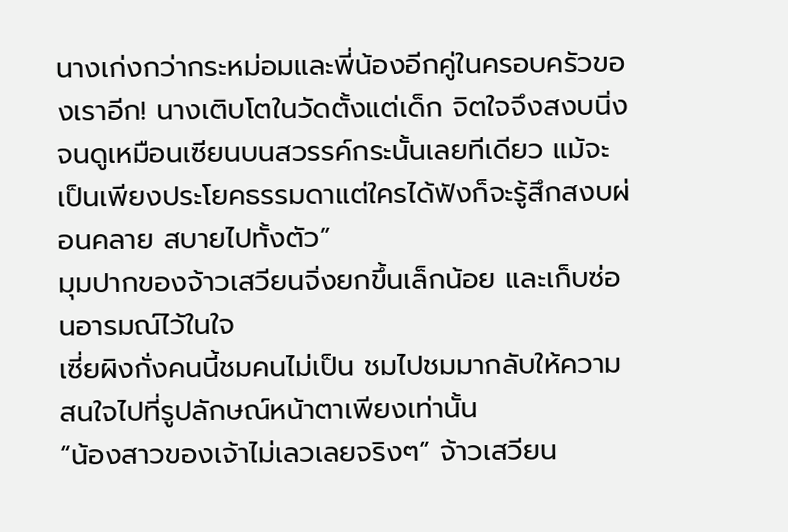นางเก่งกว่ากระหม่อมและพี่น้องอีกคู่ในครอบครัวของเราอีก! นางเติบโตในวัดตั้งแต่เด็ก จิตใจจึงสงบนิ่งจนดูเหมือนเซียนบนสวรรค์กระนั้นเลยทีเดียว แม้จะเป็นเพียงประโยคธรรมดาแต่ใครได้ฟังก็จะรู้สึกสงบผ่อนคลาย สบายไปทั้งตัว”
มุมปากของจ้าวเสวียนจิ่งยกขึ้นเล็กน้อย และเก็บซ่อนอารมณ์ไว้ในใจ
เซี่ยผิงกั่งคนนี้ชมคนไม่เป็น ชมไปชมมากลับให้ความสนใจไปที่รูปลักษณ์หน้าตาเพียงเท่านั้น
“น้องสาวของเจ้าไม่เลวเลยจริงๆ” จ้าวเสวียน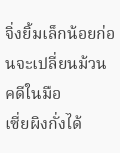จิ่งยิ้มเล็กน้อยก่อนจะเปลี่ยนม้วนคดีในมือ
เซี่ยผิงกั่งได้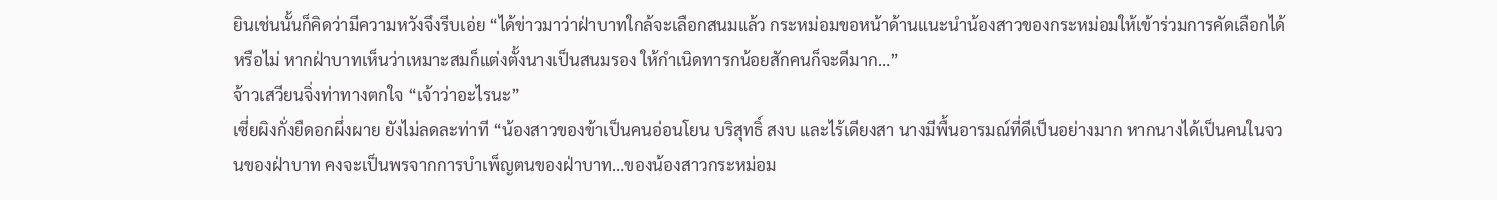ยินเช่นนั้นก็คิดว่ามีความหวังจึงรีบเอ่ย “ได้ข่าวมาว่าฝ่าบาทใกล้จะเลือกสนมแล้ว กระหม่อมขอหน้าด้านแนะนำน้องสาวของกระหม่อมให้เข้าร่วมการคัดเลือกได้หรือไม่ หากฝ่าบาทเห็นว่าเหมาะสมก็แต่งตั้งนางเป็นสนมรอง ให้กำเนิดทารกน้อยสักคนก็จะดีมาก…”
จ้าวเสวียนจิ่งท่าทางตกใจ “เจ้าว่าอะไรนะ”
เซี่ยผิงกั่งยืดอกผึ่งผาย ยังไม่ลดละท่าที “น้องสาวของข้าเป็นคนอ่อนโยน บริสุทธิ์ สงบ และไร้เดียงสา นางมีพื้นอารมณ์ที่ดีเป็นอย่างมาก หากนางได้เป็นคนในจวนของฝ่าบาท คงจะเป็นพรจากการบำเพ็ญตนของฝ่าบาท…ของน้องสาวกระหม่อม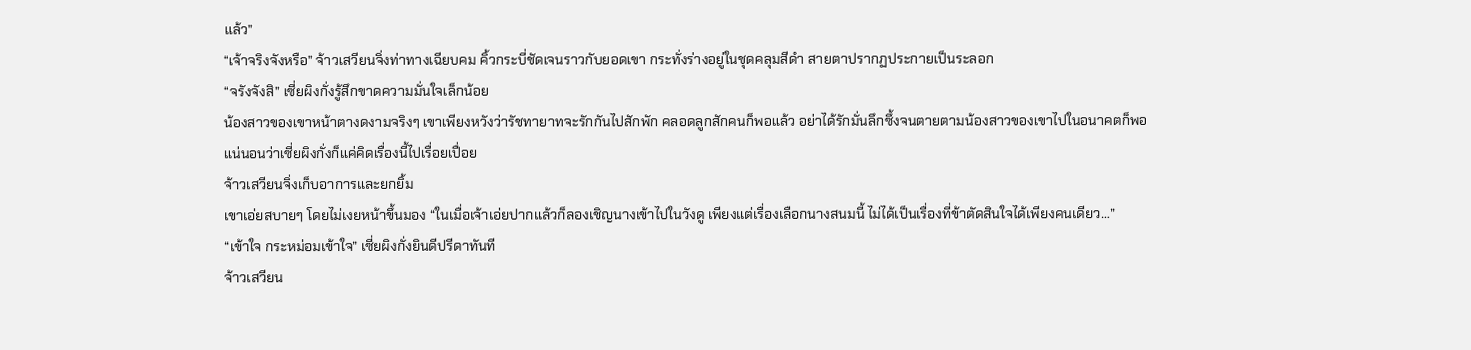แล้ว”
“เจ้าจริงจังหรือ” จ้าวเสวียนจิ่งท่าทางเฉียบคม คิ้วกระบี่ชัดเจนราวกับยอดเขา กระทั่งร่างอยู่ในชุดคลุมสีดำ สายตาปรากฏประกายเป็นระลอก
“จรังจังสิ” เซี่ยผิงกั่งรู้สึกขาดความมั่นใจเล็กน้อย
น้องสาวของเขาหน้าตางดงามจริงๆ เขาเพียงหวังว่ารัชทายาทจะรักกันไปสักพัก คลอดลูกสักคนก็พอแล้ว อย่าได้รักมั่นลึกซึ้งจนตายตามน้องสาวของเขาไปในอนาคตก็พอ
แน่นอนว่าเซี่ยผิงกั่งก็แค่คิดเรื่องนี้ไปเรื่อยเปื่อย
จ้าวเสวียนจิ่งเก็บอาการและยกยิ้ม
เขาเอ่ยสบายๆ โดยไม่เงยหน้าขึ้นมอง “ในเมื่อเจ้าเอ่ยปากแล้วก็ลองเชิญนางเข้าไปในวังดู เพียงแต่เรื่องเลือกนางสนมนี้ ไม่ได้เป็นเรื่องที่ข้าตัดสินใจได้เพียงคนเดียว…”
“เข้าใจ กระหม่อมเข้าใจ” เซี่ยผิงกั่งยินดีปรีดาทันที
จ้าวเสวียน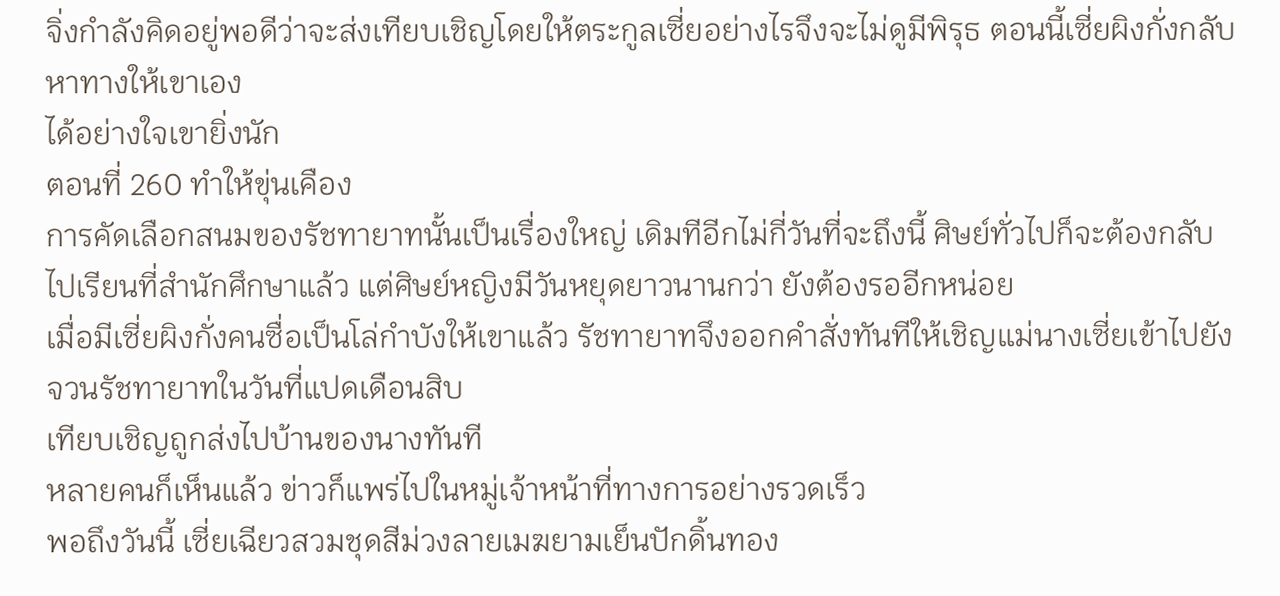จิ่งกำลังคิดอยู่พอดีว่าจะส่งเทียบเชิญโดยให้ตระกูลเซี่ยอย่างไรจึงจะไม่ดูมีพิรุธ ตอนนี้เซี่ยผิงกั่งกลับหาทางให้เขาเอง
ได้อย่างใจเขายิ่งนัก
ตอนที่ 260 ทำให้ขุ่นเคือง
การคัดเลือกสนมของรัชทายาทนั้นเป็นเรื่องใหญ่ เดิมทีอีกไม่กี่วันที่จะถึงนี้ ศิษย์ทั่วไปก็จะต้องกลับไปเรียนที่สำนักศึกษาแล้ว แต่ศิษย์หญิงมีวันหยุดยาวนานกว่า ยังต้องรออีกหน่อย
เมื่อมีเซี่ยผิงกั่งคนซื่อเป็นโล่กำบังให้เขาแล้ว รัชทายาทจึงออกคำสั่งทันทีให้เชิญแม่นางเซี่ยเข้าไปยังจวนรัชทายาทในวันที่แปดเดือนสิบ
เทียบเชิญถูกส่งไปบ้านของนางทันที
หลายคนก็เห็นแล้ว ข่าวก็แพร่ไปในหมู่เจ้าหน้าที่ทางการอย่างรวดเร็ว
พอถึงวันนี้ เซี่ยเฉียวสวมชุดสีม่วงลายเมฆยามเย็นปักดิ้นทอง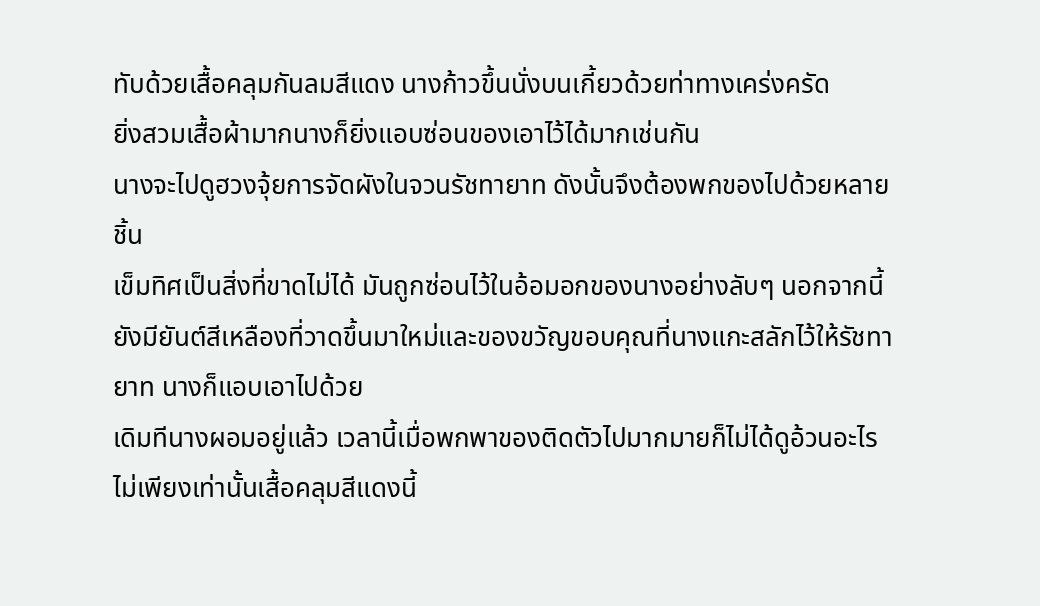ทับด้วยเสื้อคลุมกันลมสีแดง นางก้าวขึ้นนั่งบนเกี้ยวด้วยท่าทางเคร่งครัด
ยิ่งสวมเสื้อผ้ามากนางก็ยิ่งแอบซ่อนของเอาไว้ได้มากเช่นกัน
นางจะไปดูฮวงจุ้ยการจัดผังในจวนรัชทายาท ดังนั้นจึงต้องพกของไปด้วยหลายชิ้น
เข็มทิศเป็นสิ่งที่ขาดไม่ได้ มันถูกซ่อนไว้ในอ้อมอกของนางอย่างลับๆ นอกจากนี้ยังมียันต์สีเหลืองที่วาดขึ้นมาใหม่และของขวัญขอบคุณที่นางแกะสลักไว้ให้รัชทายาท นางก็แอบเอาไปด้วย
เดิมทีนางผอมอยู่แล้ว เวลานี้เมื่อพกพาของติดตัวไปมากมายก็ไม่ได้ดูอ้วนอะไร ไม่เพียงเท่านั้นเสื้อคลุมสีแดงนี้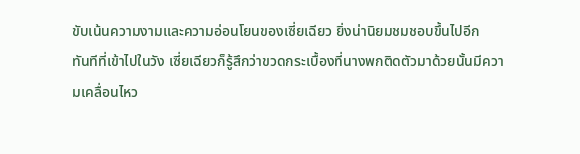ขับเน้นความงามและความอ่อนโยนของเซี่ยเฉียว ยิ่งน่านิยมชมชอบขึ้นไปอีก
ทันทีที่เข้าไปในวัง เซี่ยเฉียวก็รู้สึกว่าขวดกระเบื้องที่นางพกติดตัวมาด้วยนั้นมีความเคลื่อนไหว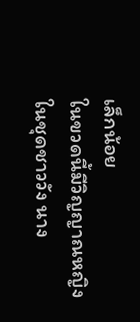เล็กน้อย
ในขวดนี้มีวิญญาณหญิงในชุดชาววัง นาง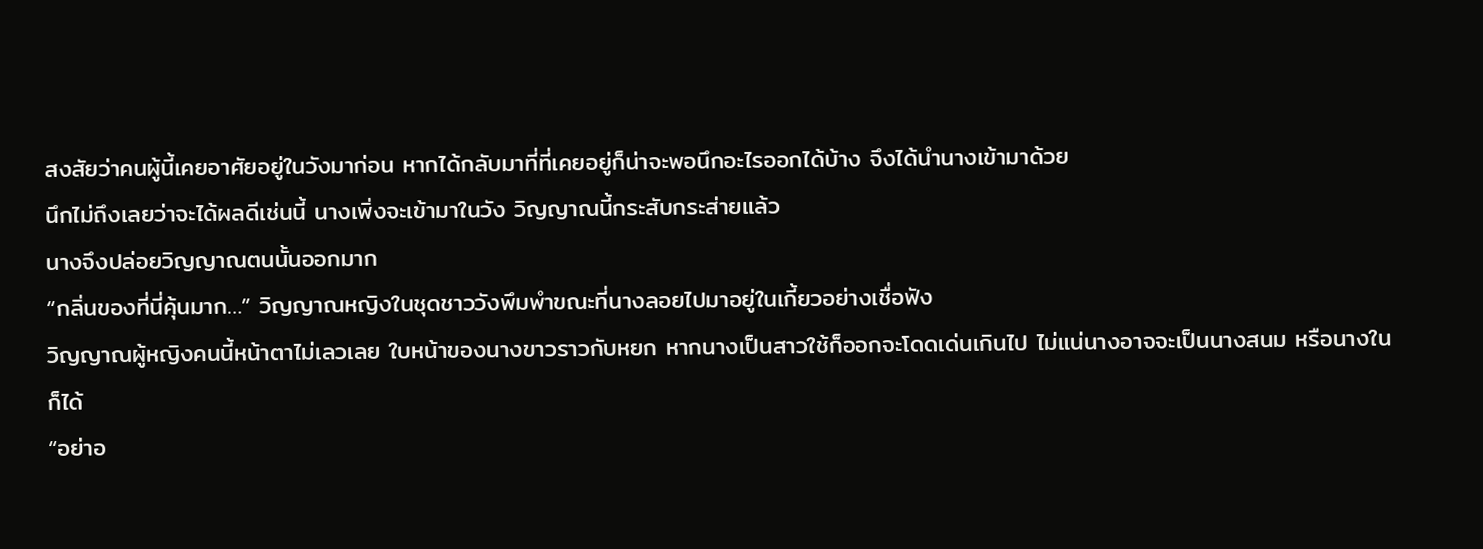สงสัยว่าคนผู้นี้เคยอาศัยอยู่ในวังมาก่อน หากได้กลับมาที่ที่เคยอยู่ก็น่าจะพอนึกอะไรออกได้บ้าง จึงได้นำนางเข้ามาด้วย
นึกไม่ถึงเลยว่าจะได้ผลดีเช่นนี้ นางเพิ่งจะเข้ามาในวัง วิญญาณนี้กระสับกระส่ายแล้ว
นางจึงปล่อยวิญญาณตนนั้นออกมาก
“กลิ่นของที่นี่คุ้นมาก…” วิญญาณหญิงในชุดชาววังพึมพำขณะที่นางลอยไปมาอยู่ในเกี้ยวอย่างเชื่อฟัง
วิญญาณผู้หญิงคนนี้หน้าตาไม่เลวเลย ใบหน้าของนางขาวราวกับหยก หากนางเป็นสาวใช้ก็ออกจะโดดเด่นเกินไป ไม่แน่นางอาจจะเป็นนางสนม หรือนางในก็ได้
“อย่าอ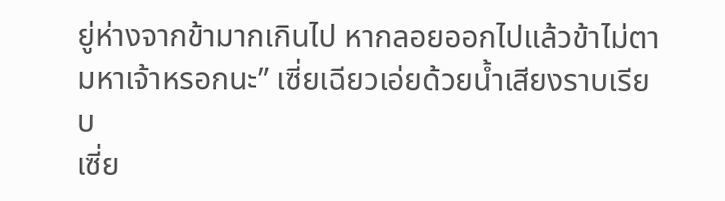ยู่ห่างจากข้ามากเกินไป หากลอยออกไปแล้วข้าไม่ตามหาเจ้าหรอกนะ” เซี่ยเฉียวเอ่ยด้วยน้ำเสียงราบเรียบ
เซี่ย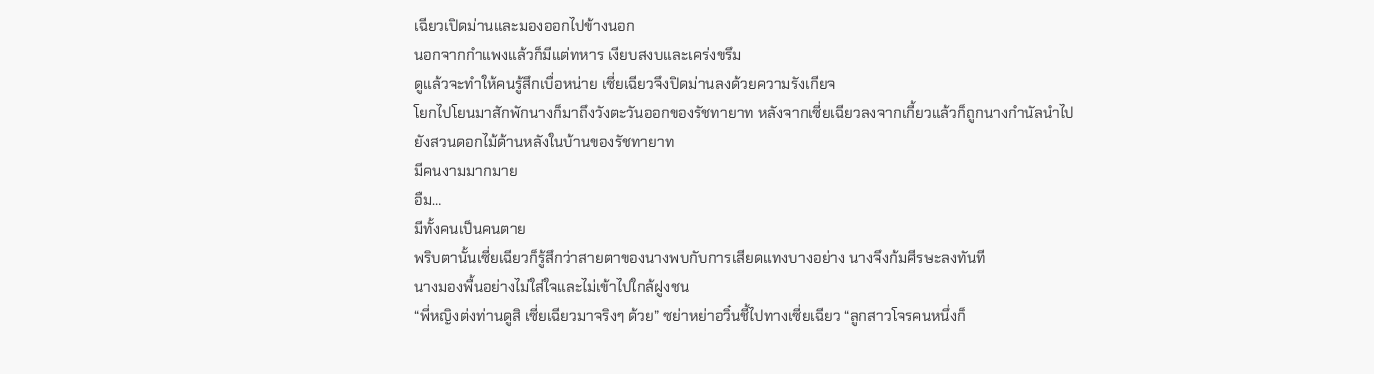เฉียวเปิดม่านและมองออกไปข้างนอก
นอกจากกำแพงแล้วก็มีแต่ทหาร เงียบสงบและเคร่งขรึม
ดูแล้วจะทำให้คนรู้สึกเบื่อหน่าย เซี่ยเฉียวจึงปิดม่านลงด้วยความรังเกียจ
โยกไปโยนมาสักพักนางก็มาถึงวังตะวันออกของรัชทายาท หลังจากเซี่ยเฉียวลงจากเกี้ยวแล้วก็ถูกนางกำนัลนำไปยังสวนดอกไม้ด้านหลังในบ้านของรัชทายาท
มีคนงามมากมาย
อืม…
มีทั้งคนเป็นคนตาย
พริบตานั้นเซี่ยเฉียวก็รู้สึกว่าสายตาของนางพบกับการเสียดแทงบางอย่าง นางจึงก้มศีรษะลงทันที
นางมองพื้นอย่างไม่ใส่ใจและไม่เข้าไปใกล้ฝูงชน
“พี่หญิงต่งท่านดูสิ เซี่ยเฉียวมาจริงๆ ด้วย” ซย่าหย่าอวิ๋นชี้ไปทางเซี่ยเฉียว “ลูกสาวโจรคนหนึ่งก็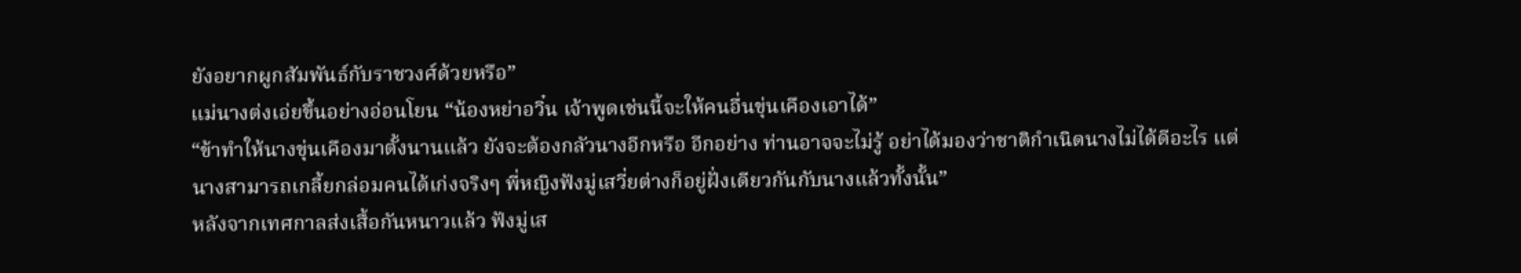ยังอยากผูกสัมพันธ์กับราชวงศ์ด้วยหรือ”
แม่นางต่งเอ่ยขึ้นอย่างอ่อนโยน “น้องหย่าอวิ๋น เจ้าพูดเช่นนี้จะให้คนอื่นขุ่นเคืองเอาได้”
“ข้าทำให้นางขุ่นเคืองมาตั้งนานแล้ว ยังจะต้องกลัวนางอีกหรือ อีกอย่าง ท่านอาจจะไม่รู้ อย่าได้มองว่าชาติกำเนิดนางไม่ได้ดีอะไร แต่นางสามารถเกลี้ยกล่อมคนได้เก่งจริงๆ พี่หญิงฟังมู่เสวี่ยต่างก็อยู่ฝั่งเดียวกันกับนางแล้วทั้งนั้น”
หลังจากเทศกาลส่งเสื้อกันหนาวแล้ว ฟังมู่เส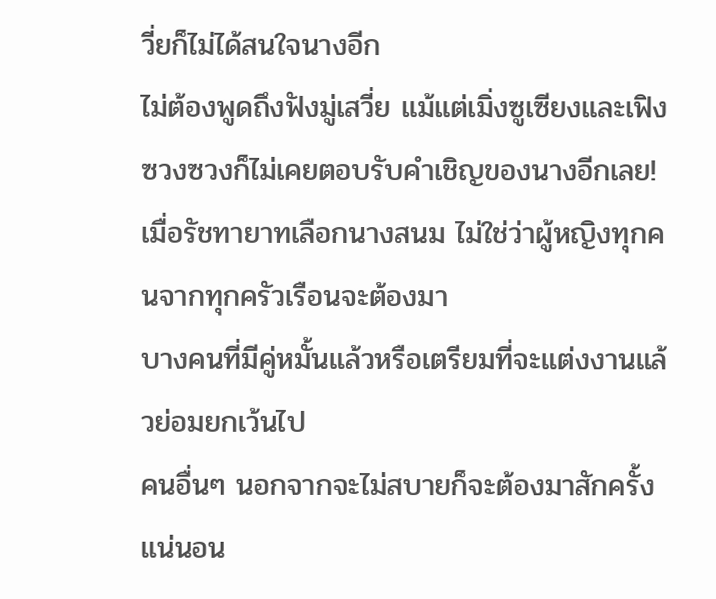วี่ยก็ไม่ได้สนใจนางอีก
ไม่ต้องพูดถึงฟังมู่เสวี่ย แม้แต่เมิ่งซูเซียงและเฟิงซวงซวงก็ไม่เคยตอบรับคำเชิญของนางอีกเลย!
เมื่อรัชทายาทเลือกนางสนม ไม่ใช่ว่าผู้หญิงทุกคนจากทุกครัวเรือนจะต้องมา
บางคนที่มีคู่หมั้นแล้วหรือเตรียมที่จะแต่งงานแล้วย่อมยกเว้นไป
คนอื่นๆ นอกจากจะไม่สบายก็จะต้องมาสักครั้ง แน่นอน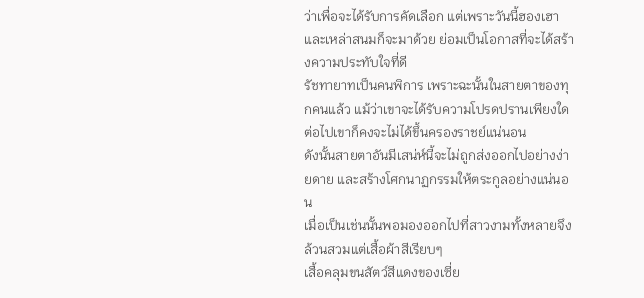ว่าเพื่อจะได้รับการคัดเลือก แต่เพราะวันนี้ฮองเฮาและเหล่าสนมก็จะมาด้วย ย่อมเป็นโอกาสที่จะได้สร้างความประทับใจที่ดี
รัชทายาทเป็นคนพิการ เพราะฉะนั้นในสายตาของทุกคนแล้ว แม้ว่าเขาจะได้รับความโปรดปรานเพียงใด ต่อไปเขาก็คงจะไม่ได้ขึ้นครองราชย์แน่นอน
ดังนั้นสายตาอันมีเสน่ห์นี้จะไม่ถูกส่งออกไปอย่างง่ายดาย และสร้างโศกนาฏกรรมให้ตระกูลอย่างแน่นอน
เมื่อเป็นเช่นนั้นพอมองออกไปที่สาวงามทั้งหลายจึงล้วนสวมแต่เสื้อผ้าสีเรียบๆ
เสื้อคลุมขนสัตว์สีแดงของเซี่ย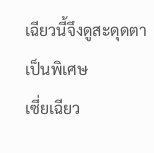เฉียวนี้จึงดูสะดุดตาเป็นพิเศษ
เซี่ยเฉียว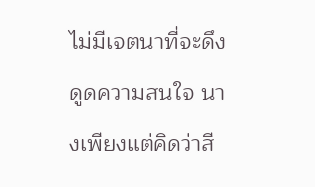ไม่มีเจตนาที่จะดึงดูดความสนใจ นางเพียงแต่คิดว่าสี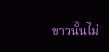ขาวนั้นไม่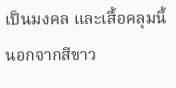เป็นมงคล และเสื้อคลุมนี้นอกจากสีขาว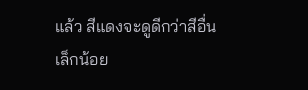แล้ว สีแดงจะดูดีกว่าสีอื่นเล็กน้อย